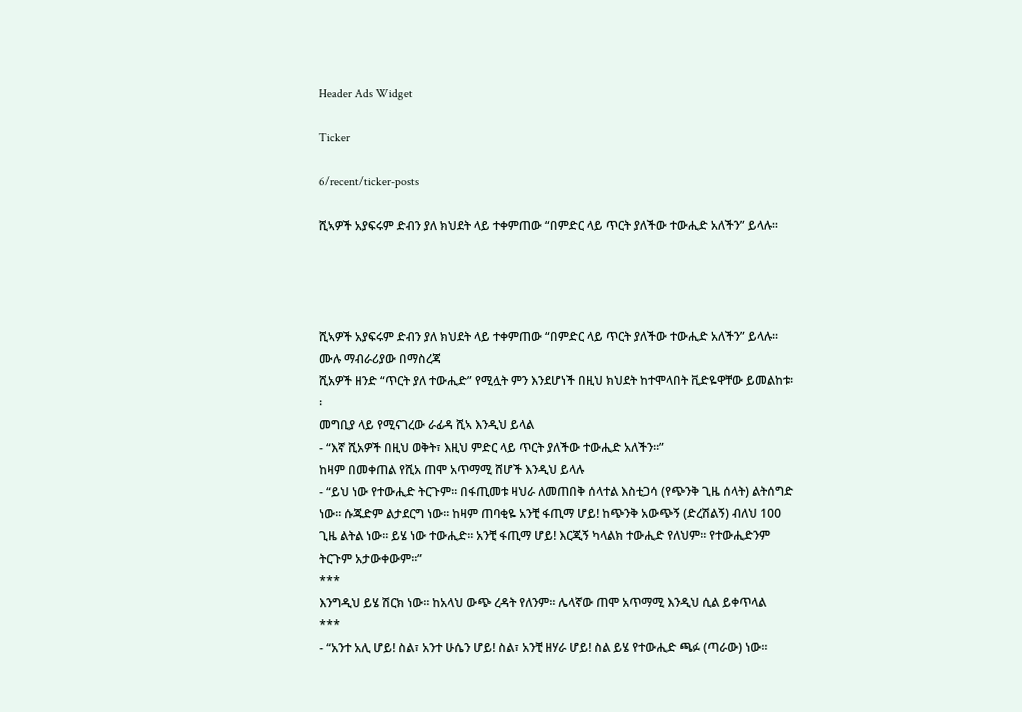Header Ads Widget

Ticker

6/recent/ticker-posts

ሺኣዎች አያፍሩም ድብን ያለ ክህደት ላይ ተቀምጠው “በምድር ላይ ጥርት ያለችው ተውሒድ አለችን” ይላሉ፡፡




ሺኣዎች አያፍሩም ድብን ያለ ክህደት ላይ ተቀምጠው “በምድር ላይ ጥርት ያለችው ተውሒድ አለችን” ይላሉ፡፡
ሙሉ ማብራሪያው በማስረጃ
ሺአዎች ዘንድ “ጥርት ያለ ተውሒድ” የሚሏት ምን እንደሆነች በዚህ ክህደት ከተሞላበት ቪድዬዋቸው ይመልከቱ፡፡
መግቢያ ላይ የሚናገረው ራፊዳ ሺኣ እንዲህ ይላል
- “እኛ ሺአዎች በዚህ ወቅት፣ እዚህ ምድር ላይ ጥርት ያለችው ተውሒድ አለችን፡፡”
ከዛም በመቀጠል የሺአ ጠሞ አጥማሚ ሸሆች እንዲህ ይላሉ
- “ይህ ነው የተውሒድ ትርጉም፡፡ በፋጢመቱ ዛህራ ለመጠበቅ ሰላተል እስቲጋሳ (የጭንቅ ጊዜ ሰላት) ልትሰግድ ነው፡፡ ሱጁድም ልታደርግ ነው፡፡ ከዛም ጠባቂዬ አንቺ ፋጢማ ሆይ! ከጭንቅ አውጭኝ (ድረሽልኝ) ብለህ 100 ጊዜ ልትል ነው፡፡ ይሄ ነው ተውሒድ፡፡ አንቺ ፋጢማ ሆይ! እርጂኝ ካላልክ ተውሒድ የለህም፡፡ የተውሒድንም ትርጉም አታውቀውም፡፡”
***
እንግዲህ ይሄ ሽርክ ነው፡፡ ከአላህ ውጭ ረዳት የለንም፡፡ ሌላኛው ጠሞ አጥማሚ እንዲህ ሲል ይቀጥላል
***
- “አንተ አሊ ሆይ! ስል፣ አንተ ሁሴን ሆይ! ስል፣ አንቺ ዘሃራ ሆይ! ስል ይሄ የተውሒድ ጫፉ (ጣራው) ነው፡፡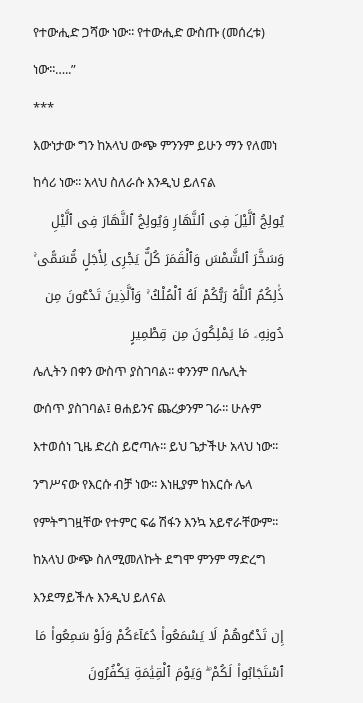የተውሒድ ጋሻው ነው፡፡ የተውሒድ ውስጡ (መሰረቱ) ነው፡፡…..”
***
እውነታው ግን ከአላህ ውጭ ምንንም ይሁን ማን የለመነ ከሳሪ ነው፡፡ አላህ ስለራሱ እንዲህ ይለናል
يُولِجُ ٱلَّيْلَ فِى ٱلنَّهَارِ وَيُولِجُ ٱلنَّهَارَ فِى ٱلَّيْلِ وَسَخَّرَ ٱلشَّمْسَ وَٱلْقَمَرَ كُلٌّ يَجْرِى لِأَجَلٍ مُّسَمًّى ۚ ذَٰلِكُمُ ٱللَّهُ رَبُّكُمْ لَهُ ٱلْمُلْكُ ۚ وَٱلَّذِينَ تَدْعُونَ مِن دُونِهِۦ مَا يَمْلِكُونَ مِن قِطْمِيرٍ
ሌሊትን በቀን ውስጥ ያስገባል፡፡ ቀንንም በሌሊት ውሰጥ ያስገባል፤ ፀሐይንና ጨረቃንም ገራ፡፡ ሁሉም እተወሰነ ጊዜ ድረስ ይሮጣሉ፡፡ ይህ ጌታችሁ አላህ ነው፡፡ ንግሥናው የእርሱ ብቻ ነው፡፡ እነዚያም ከእርሱ ሌላ የምትግገዟቸው የተምር ፍሬ ሽፋን እንኳ አይኖራቸውም፡፡
ከአላህ ውጭ ስለሚመለኩት ደግሞ ምንም ማድረግ እንደማይችሉ እንዲህ ይለናል
إِن تَدْعُوهُمْ لَا يَسْمَعُوا۟ دُعَآءَكُمْ وَلَوْ سَمِعُوا۟ مَا ٱسْتَجَابُوا۟ لَكُمْ ۖ وَيَوْمَ ٱلْقِيَٰمَةِ يَكْفُرُونَ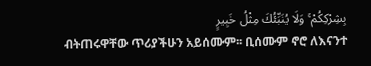بِشِرْكِكُمْ ۚ وَلَا يُنَبِّئُكَ مِثْلُ خَبِيرٍ
ብትጠሩዋቸው ጥሪያችሁን አይሰሙም፡፡ ቢሰሙም ኖሮ ለእናንተ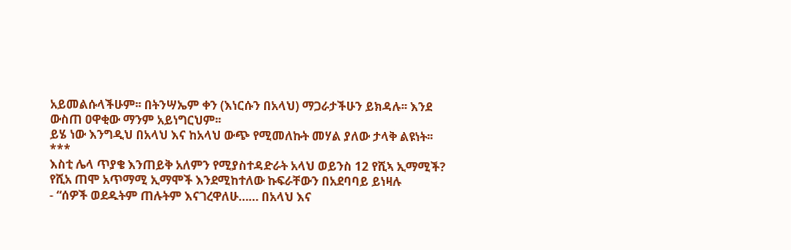አይመልሱላችሁም፡፡ በትንሣኤም ቀን (እነርሱን በአላህ) ማጋራታችሁን ይክዳሉ፡፡ እንደ ውስጠ ዐዋቂው ማንም አይነግርህም፡፡
ይሄ ነው እንግዲህ በአላህ እና ከአላህ ውጭ የሚመለኩት መሃል ያለው ታላቅ ልዩነት፡፡
***
እስቲ ሌላ ጥያቄ እንጠይቅ አለምን የሚያስተዳድራት አላህ ወይንስ 12 የሺኣ ኢማሚች?
የሺአ ጠሞ አጥማሚ ኢማሞች እንደሚከተለው ኩፍራቸውን በአደባባይ ይነዛሉ
- “ሰዎች ወደዱትም ጠሉትም እናገረዋለሁ…… በአላህ እና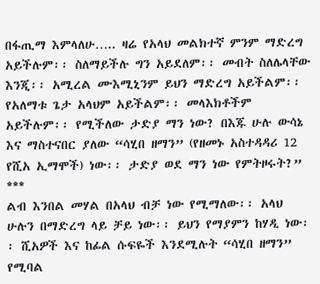በፋጢማ እምላለሁ….. ዛሬ የአላህ መልክተኛ ምንም ማድረግ አይችሉም፡፡ ስለማይችሉ ግን አይደለም፡፡ መብት ስለሌላቸው እንጂ፡፡ አሚረል ሙእሚኒንም ይህን ማድረግ አይችልም፡፡ የአለማቱ ጌታ አላህም አይችልም፡፡ መላእክቶችም አይችሉም፡፡ የሚችለው ታድያ ማን ነው? በእጁ ሁሉ ውሳኔ እና ማስተናበር ያለው “ሳሂበ ዘማን” (የዘመኑ አስተዳዳሪ 12 የሺአ ኢማሞች) ነው፡፡ ታድያ ወደ ማን ነው የምትዞሩት?”
***
ልብ እንበል መሃል በአላህ ብቻ ነው የሚማለው፡፡ አላህ ሁሉን በማድረግ ላይ ቻይ ነው፡፡ ይህን የማያምን ከሃዲ ነው፡፡ ሺአዎች እና ከፊል ሱፍዬች እንደሚሉት “ሳሂበ ዘማን” የሚባል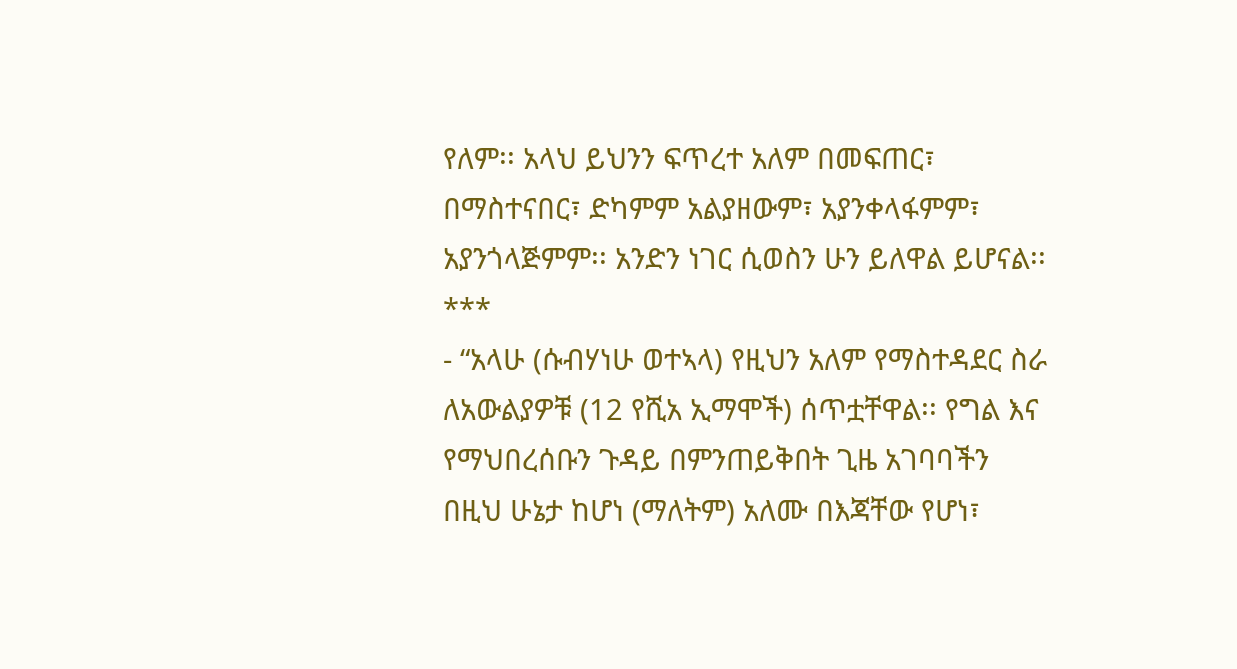የለም፡፡ አላህ ይህንን ፍጥረተ አለም በመፍጠር፣ በማስተናበር፣ ድካምም አልያዘውም፣ አያንቀላፋምም፣ አያንጎላጅምም፡፡ አንድን ነገር ሲወስን ሁን ይለዋል ይሆናል፡፡
***
- “አላሁ (ሱብሃነሁ ወተኣላ) የዚህን አለም የማስተዳደር ስራ ለአውልያዎቹ (12 የሺአ ኢማሞች) ሰጥቷቸዋል፡፡ የግል እና የማህበረሰቡን ጉዳይ በምንጠይቅበት ጊዜ አገባባችን በዚህ ሁኔታ ከሆነ (ማለትም) አለሙ በእጃቸው የሆነ፣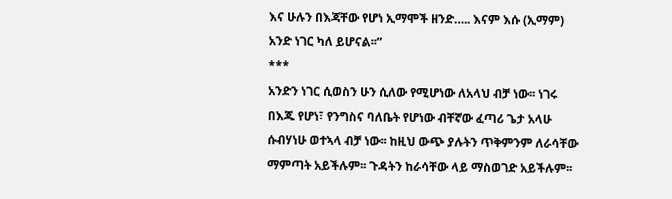እና ሁሉን በእጃቸው የሆነ ኢማሞች ዘንድ….. እናም እሱ (ኢማም) አንድ ነገር ካለ ይሆናል፡፡”
***
አንድን ነገር ሲወስን ሁን ሲለው የሚሆነው ለአላህ ብቻ ነው፡፡ ነገሩ በእጁ የሆነ፣ የንግስና ባለቤት የሆነው ብቸኛው ፈጣሪ ጌታ አላሁ ሱብሃነሁ ወተኣላ ብቻ ነው፡፡ ከዚህ ውጭ ያሉትን ጥቅምንም ለራሳቸው ማምጣት አይችሉም፡፡ ጉዳትን ከራሳቸው ላይ ማስወገድ አይችሉም፡፡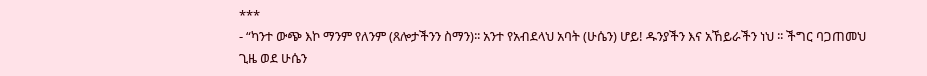***
- “ካንተ ውጭ እኮ ማንም የለንም (ጸሎታችንን ስማን)፡፡ አንተ የአብደላህ አባት (ሁሴን) ሆይ! ዱንያችን እና አኸይራችን ነህ ፡፡ ችግር ባጋጠመህ ጊዜ ወደ ሁሴን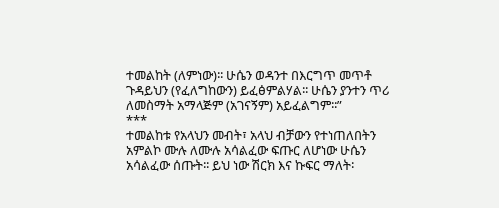ተመልከት (ለምነው)፡፡ ሁሴን ወዳንተ በእርግጥ መጥቶ ጉዳይህን (የፈለግከውን) ይፈፅምልሃል፡፡ ሁሴን ያንተን ጥሪ ለመስማት አማላጅም (አገናኝም) አይፈልግም፡፡”
***
ተመልከቱ የአላህን መብት፣ አላህ ብቻውን የተነጠለበትን አምልኮ ሙሉ ለሙሉ አሳልፈው ፍጡር ለሆነው ሁሴን አሳልፈው ሰጡት፡፡ ይህ ነው ሽርክ እና ኩፍር ማለት፡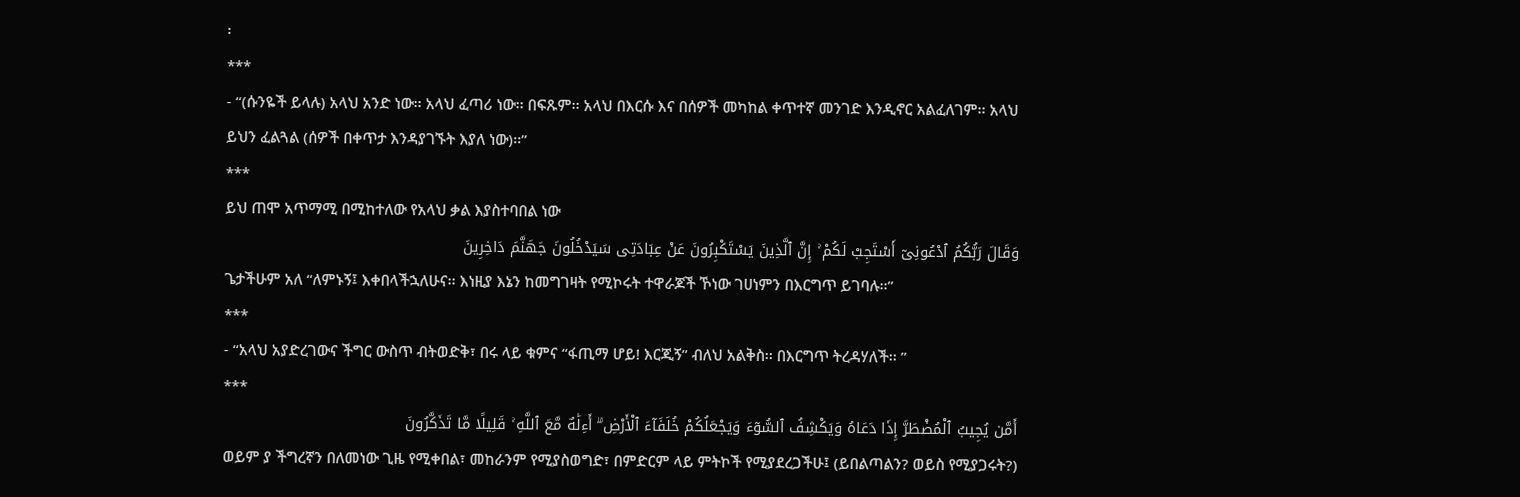፡
***
- “(ሱንዬች ይላሉ) አላህ አንድ ነው፡፡ አላህ ፈጣሪ ነው፡፡ በፍጹም፡፡ አላህ በእርሱ እና በሰዎች መካከል ቀጥተኛ መንገድ እንዲኖር አልፈለገም፡፡ አላህ ይህን ፈልጓል (ሰዎች በቀጥታ እንዳያገኙት እያለ ነው)፡፡”
***
ይህ ጠሞ አጥማሚ በሚከተለው የአላህ ቃል እያስተባበል ነው
وَقَالَ رَبُّكُمُ ٱدْعُونِىٓ أَسْتَجِبْ لَكُمْ ۚ إِنَّ ٱلَّذِينَ يَسْتَكْبِرُونَ عَنْ عِبَادَتِى سَيَدْخُلُونَ جَهَنَّمَ دَاخِرِينَ
ጌታችሁም አለ “ለምኑኝ፤ እቀበላችኋለሁና፡፡ እነዚያ እኔን ከመግገዛት የሚኮሩት ተዋራጆች ኾነው ገሀነምን በእርግጥ ይገባሉ፡፡”
***
- “አላህ አያድረገውና ችግር ውስጥ ብትወድቅ፣ በሩ ላይ ቁምና “ፋጢማ ሆይ! እርጂኝ” ብለህ አልቅስ፡፡ በእርግጥ ትረዳሃለች፡፡ ”
***
أَمَّن يُجِيبُ ٱلْمُضْطَرَّ إِذَا دَعَاهُ وَيَكْشِفُ ٱلسُّوٓءَ وَيَجْعَلُكُمْ خُلَفَآءَ ٱلْأَرْضِ ۗ أَءِلَٰهٌ مَّعَ ٱللَّهِ ۚ قَلِيلًا مَّا تَذَكَّرُونَ
ወይም ያ ችግረኛን በለመነው ጊዜ የሚቀበል፣ መከራንም የሚያስወግድ፣ በምድርም ላይ ምትኮች የሚያደረጋችሁ፤ (ይበልጣልን? ወይስ የሚያጋሩት?)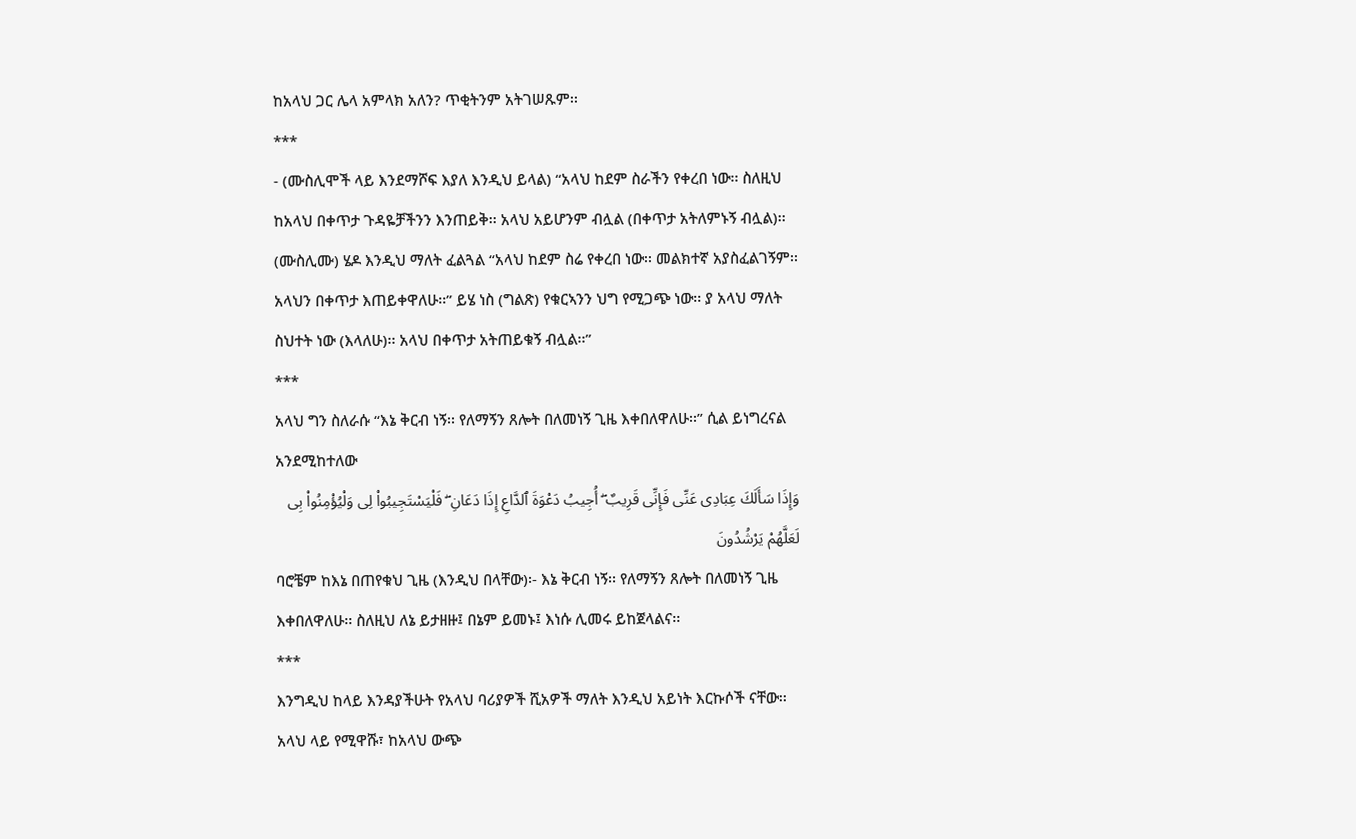ከአላህ ጋር ሌላ አምላክ አለን? ጥቂትንም አትገሠጹም፡፡
***
- (ሙስሊሞች ላይ እንደማሾፍ እያለ እንዲህ ይላል) “አላህ ከደም ስራችን የቀረበ ነው፡፡ ስለዚህ ከአላህ በቀጥታ ጉዳዬቻችንን እንጠይቅ፡፡ አላህ አይሆንም ብሏል (በቀጥታ አትለምኑኝ ብሏል)፡፡ (ሙስሊሙ) ሄዶ እንዲህ ማለት ፈልጓል “አላህ ከደም ስሬ የቀረበ ነው፡፡ መልክተኛ አያስፈልገኝም፡፡ አላህን በቀጥታ እጠይቀዋለሁ፡፡” ይሄ ነስ (ግልጽ) የቁርኣንን ህግ የሚጋጭ ነው፡፡ ያ አላህ ማለት ስህተት ነው (እላለሁ)፡፡ አላህ በቀጥታ አትጠይቁኝ ብሏል፡፡”
***
አላህ ግን ስለራሱ “እኔ ቅርብ ነኝ፡፡ የለማኝን ጸሎት በለመነኝ ጊዜ እቀበለዋለሁ፡፡” ሲል ይነግረናል አንደሚከተለው
وَإِذَا سَأَلَكَ عِبَادِى عَنِّى فَإِنِّى قَرِيبٌ ۖ أُجِيبُ دَعْوَةَ ٱلدَّاعِ إِذَا دَعَانِ ۖ فَلْيَسْتَجِيبُوا۟ لِى وَلْيُؤْمِنُوا۟ بِى لَعَلَّهُمْ يَرْشُدُونَ
ባሮቼም ከእኔ በጠየቁህ ጊዜ (እንዲህ በላቸው)፡- እኔ ቅርብ ነኝ፡፡ የለማኝን ጸሎት በለመነኝ ጊዜ እቀበለዋለሁ፡፡ ስለዚህ ለኔ ይታዘዙ፤ በኔም ይመኑ፤ እነሱ ሊመሩ ይከጀላልና፡፡
***
እንግዲህ ከላይ እንዳያችሁት የአላህ ባሪያዎች ሺአዎች ማለት እንዲህ አይነት እርኩሶች ናቸው፡፡ አላህ ላይ የሚዋሹ፣ ከአላህ ውጭ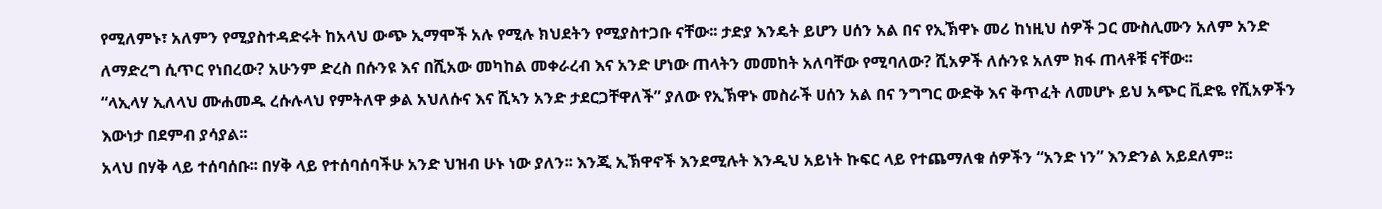የሚለምኑ፣ አለምን የሚያስተዳድሩት ከአላህ ውጭ ኢማሞች አሉ የሚሉ ክህደትን የሚያስተጋቡ ናቸው፡፡ ታድያ እንዴት ይሆን ሀሰን አል በና የኢኽዋኑ መሪ ከነዚህ ሰዎች ጋር ሙስሊሙን አለም አንድ ለማድረግ ሲጥር የነበረው? አሁንም ድረስ በሱንዩ እና በሺአው መካከል መቀራረብ እና አንድ ሆነው ጠላትን መመከት አለባቸው የሚባለው? ሺአዎች ለሱንዩ አለም ክፋ ጠላቶቹ ናቸው፡፡
“ላኢላሃ ኢለላህ ሙሐመዱ ረሱሉላህ የምትለዋ ቃል አህለሱና እና ሺኣን አንድ ታደርጋቸዋለች” ያለው የኢኽዋኑ መስራች ሀሰን አል በና ንግግር ውድቅ እና ቅጥፈት ለመሆኑ ይህ አጭር ቪድዬ የሺአዎችን እውነታ በደምብ ያሳያል፡፡
አላህ በሃቅ ላይ ተሰባሰቡ፡፡ በሃቅ ላይ የተሰባሰባችሁ አንድ ህዝብ ሁኑ ነው ያለን፡፡ እንጂ ኢኽዋኖች እንደሚሉት እንዲህ አይነት ኩፍር ላይ የተጨማለቁ ሰዎችን “አንድ ነን” እንድንል አይደለም፡፡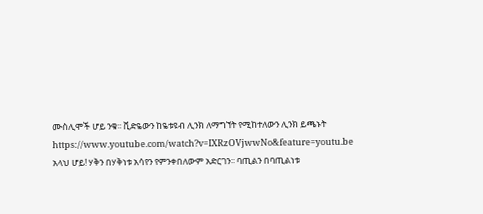ሙስሊሞች ሆይ ንቁ፡፡ ቪድዬውን ከዬቱዩብ ሊንክ ለማግኘት የሚከተለውን ሊንክ ይጫኑት
https://www.youtube.com/watch?v=IXRzOVjwwNo&feature=youtu.be
አላህ ሆይ! ሃቅን በሃቅነቱ አሳየን የምንቀበለውም አድርገን፡፡ ባጢልን በባጢልነቱ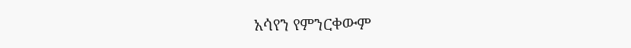አሳየን የምንርቀውም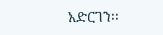አድርገን፡፡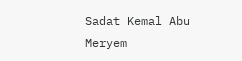Sadat Kemal Abu Meryem